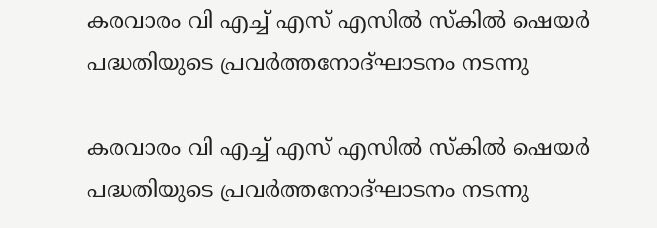കരവാരം വി എച്ച് എസ് എസിൽ സ്‌കിൽ ഷെയർ പദ്ധതിയുടെ പ്രവർത്തനോദ്ഘാടനം നടന്നു

കരവാരം വി എച്ച് എസ് എസിൽ സ്‌കിൽ ഷെയർ പദ്ധതിയുടെ പ്രവർത്തനോദ്ഘാടനം നടന്നു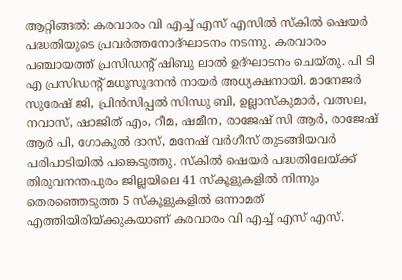ആറ്റിങ്ങൽ: കരവാരം വി എച്ച് എസ് എസിൽ സ്‌കിൽ ഷെയർ പദ്ധതിയുടെ പ്രവർത്തനോദ്ഘാടനം നടന്നു. കരവാരം പഞ്ചായത്ത് പ്രസിഡന്റ് ഷിബു ലാൽ ഉദ്ഘാടനം ചെയ്തു. പി ടി എ പ്രസിഡന്റ് മധൂസൂദനൻ നായർ അധ്യക്ഷനായി. മാനേജർ സുരേഷ് ജി, പ്രിൻസിപ്പൽ സിന്ധു ബി, ഉല്ലാസ്‌കുമാർ, വത്സല, നവാസ്, ഷാജിത് എം, റീമ, ഷമീന, രാജേഷ് സി ആർ, രാജേഷ് ആർ പി, ഗോകുൽ ദാസ്, മനേഷ് വർഗീസ് തുടങ്ങിയവർ പരിപാടിയിൽ പങ്കെടുത്തു. സ്‌കിൽ ഷെയർ പദ്ധതിലേയ്ക്ക് തിരുവനന്തപുരം ജില്ലയിലെ 41 സ്കൂളുകളിൽ നിന്നും തെരഞ്ഞെടുത്ത 5 സ്കൂളുകളിൽ ഒന്നാമത് എത്തിയിരിയ്ക്കുകയാണ് കരവാരം വി എച്ച് എസ് എസ്.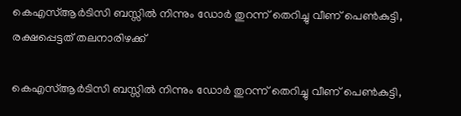കെഎസ്ആർടിസി ബസ്സിൽ നിന്നും ഡോർ തുറന്ന് തെറിച്ചു വീണ് പെൺകുട്ടി, രക്ഷപ്പെട്ടത് തലനാരിഴക്ക്

കെഎസ്ആർടിസി ബസ്സിൽ നിന്നും ഡോർ തുറന്ന് തെറിച്ചു വീണ് പെൺകുട്ടി,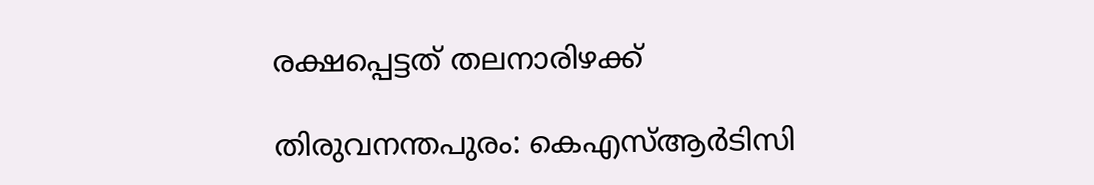രക്ഷപ്പെട്ടത് തലനാരിഴക്ക്

തിരുവനന്തപുരം: കെഎസ്‌ആർടിസി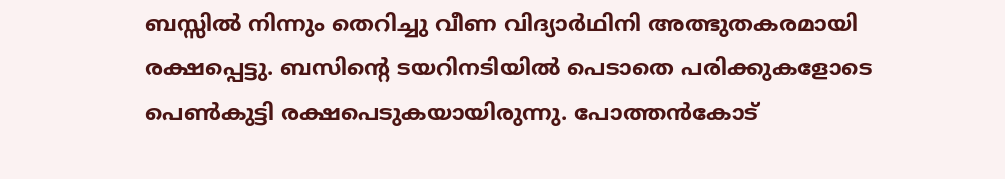ബസ്സിൽ നിന്നും തെറിച്ചു വീണ വിദ്യാർഥിനി അത്ഭുതകരമായി രക്ഷപ്പെട്ടു. ബസിന്റെ ടയറിനടിയിൽ പെടാതെ പരിക്കുകളോടെ പെൺകുട്ടി രക്ഷപെടുകയായിരുന്നു. പോത്തൻകോട്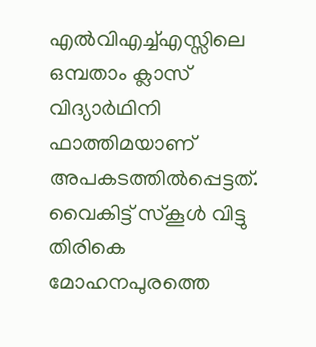എൽവിഎച്ച്എസ്സിലെ ഒമ്പതാം ക്ലാസ് വിദ്യാർഥിനി ഫാത്തിമയാണ് അപകടത്തിൽപ്പെട്ടത്. വൈകിട്ട് സ്കൂൾ വിട്ടു തിരികെ മോഹനപുരത്തെ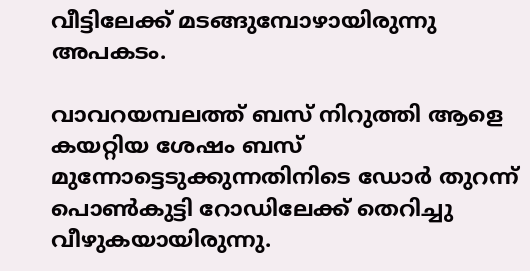വീട്ടിലേക്ക് മടങ്ങുമ്പോഴായിരുന്നു അപകടം.

വാവറയമ്പലത്ത് ബസ് നിറുത്തി ആളെ കയറ്റിയ ശേഷം ബസ് മുന്നോട്ടെടുക്കുന്നതിനിടെ ഡോർ തുറന്ന് പൊൺകുട്ടി റോഡിലേക്ക് തെറിച്ചു വീഴുകയായിരുന്നു.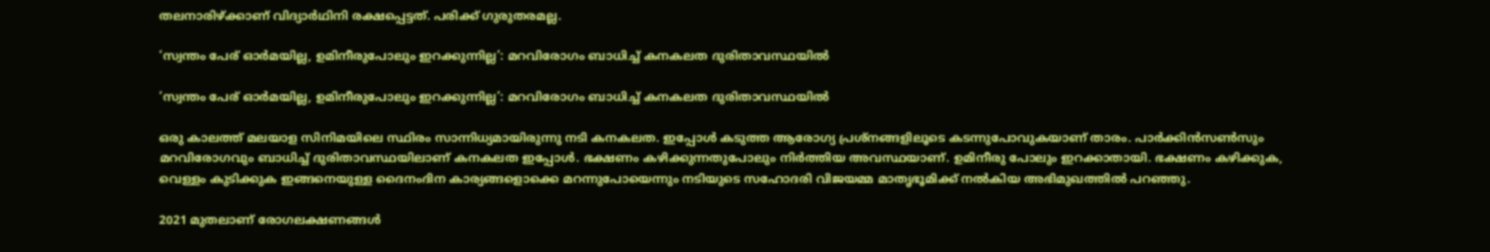തലനാരിഴ്ക്കാണ് വിദ്യാർഥിനി രക്ഷപ്പെട്ടത്. പരിക്ക് ഗുരുതരമല്ല.

‘സ്വന്തം പേര് ഓർമയില്ല, ഉമിനീരുപോലും ഇറക്കുന്നില്ല’: മറവിരോഗം ബാധിച്ച് കനകലത ദുരിതാവസ്ഥയിൽ

‘സ്വന്തം പേര് ഓർമയില്ല, ഉമിനീരുപോലും ഇറക്കുന്നില്ല’: മറവിരോഗം ബാധിച്ച് കനകലത ദുരിതാവസ്ഥയിൽ

ഒരു കാലത്ത് മലയാള സിനിമയിലെ സ്ഥിരം സാന്നിധ്യമായിരുന്നു നടി കനകലത. ഇപ്പോൾ കടുത്ത ആരോഗ്യ പ്രശ്നങ്ങളിലൂടെ കടന്നുപോവുകയാണ് താരം. പാർക്കിൻസൺസും മറവിരോഗവും ബാധിച്ച് ദുരിതാവസ്ഥയിലാണ് കനകലത ഇപ്പോൾ. ഭക്ഷണം കഴിക്കുന്നതുപോലും നിർത്തിയ അവസ്ഥയാണ്. ഉമിനീരു പോലും ഇറക്കാതായി. ഭക്ഷണം കഴിക്കുക, വെള്ളം കുടിക്കുക ഇങ്ങനെയുള്ള ദൈനംദിന കാര്യങ്ങളൊക്കെ മറന്നുപോയെന്നും നടിയുടെ സഹോദരി വിജയമ്മ മാതൃഭൂമിക്ക് നൽകിയ അഭിമുഖത്തിൽ പറഞ്ഞു.

2021 മുതലാണ് രോഗലക്ഷണങ്ങൾ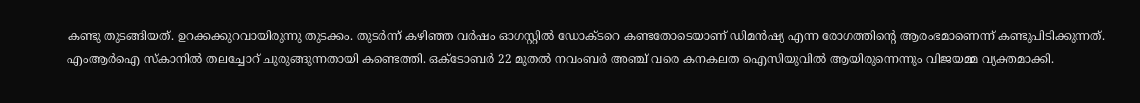കണ്ടു തുടങ്ങിയത്. ഉറക്കക്കുറവായിരുന്നു തുടക്കം. തുടർന്ന് കഴിഞ്ഞ വർഷം ഓഗസ്റ്റിൽ ഡോക്ടറെ കണ്ടതോടെയാണ് ഡിമൻഷ്യ എന്ന രോഗത്തിന്റെ ആരംഭമാണെന്ന് കണ്ടുപിടിക്കുന്നത്. എംആർഐ സ്കാനിൽ തലച്ചോറ് ചുരുങ്ങുന്നതായി കണ്ടെത്തി. ഒക്ടോബര്‍ 22 മുതല്‍ നവംബര്‍ അഞ്ച് വരെ കനകലത ഐസിയുവിൽ ആയിരുന്നെന്നും വിജയമ്മ വ്യക്തമാക്കി.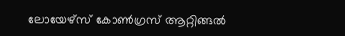ലോയേഴ്‌സ് കോൺഗ്രസ് ആറ്റിങ്ങൽ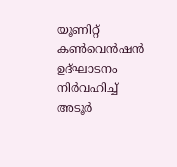യൂണിറ്റ് കൺവെൻഷൻ ഉദ്ഘാടനം നിർവഹിച്ച് അടൂർ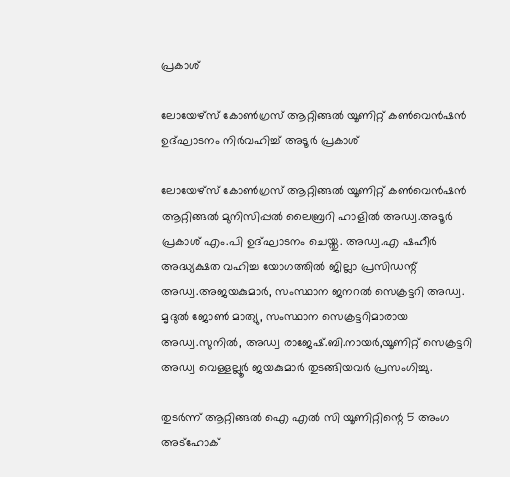പ്രകാശ്

ലോയേഴ്‌സ് കോൺഗ്രസ് ആറ്റിങ്ങൽ യൂണിറ്റ് കൺവെൻഷൻ ഉദ്ഘാടനം നിർവഹിച്ച് അടൂർ പ്രകാശ്

ലോയേഴ്‌സ് കോൺഗ്രസ് ആറ്റിങ്ങൽ യൂണിറ്റ് കൺവെൻഷൻ ആറ്റിങ്ങൽ മുനിസിപ്പൽ ലൈബ്രറി ഹാളിൽ അഡ്വ.അടൂർ പ്രകാശ് എം.പി ഉദ്ഘാടനം ചെയ്തു. അഡ്വ.എ ഷഹീർ അദ്ധ്യക്ഷത വഹിച്ച യോഗത്തിൽ ജില്ലാ പ്രസിഡന്റ്‌ അഡ്വ.അജയകുമാർ, സംസ്ഥാന ജനറൽ സെക്രട്ടറി അഡ്വ. മൃദുൽ ജോൺ മാത്യു, സംസ്ഥാന സെക്രട്ടറിമാരായ അഡ്വ.സുനിൽ, അഡ്വ രാജേഷ്.ബി.നായർ,യൂണിറ്റ് സെക്രട്ടറി അഡ്വ വെള്ളല്ലൂർ ജയകുമാർ തുടങ്ങിയവർ പ്രസംഗിച്ചു.

തുടർന്ന് ആറ്റിങ്ങൽ ഐ എൽ സി യൂണിറ്റിന്റെ 5 അംഗ അട്ഹോക്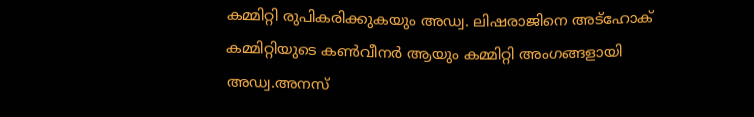കമ്മിറ്റി രുപികരിക്കുകയും അഡ്വ. ലിഷരാജിനെ അട്ഹോക് കമ്മിറ്റിയുടെ കൺവീനർ ആയും കമ്മിറ്റി അംഗങ്ങളായി അഡ്വ.അനസ്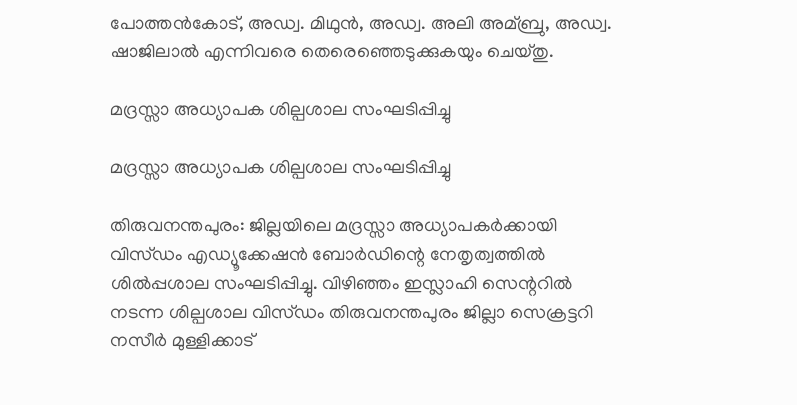പോത്തൻകോട്, അഡ്വ. മിഥുൻ, അഡ്വ. അലി അമ്ബ്രു, അഡ്വ. ഷാജിലാൽ എന്നിവരെ തെരെഞ്ഞെടുക്കുകയും ചെയ്തു.

മദ്രസ്സാ അധ്യാപക ശില്പശാല സംഘടിപ്പിച്ചു

മദ്രസ്സാ അധ്യാപക ശില്പശാല സംഘടിപ്പിച്ചു

തിരുവനന്തപുരം: ജില്ലയിലെ മദ്രസ്സാ അധ്യാപകർക്കായി വിസ്ഡം എഡ്യൂക്കേഷൻ ബോർഡിന്റെ നേതൃത്വത്തിൽ ശിൽപ്പശാല സംഘടിപ്പിച്ചു. വിഴിഞ്ഞം ഇസ്ലാഹി സെന്ററിൽ നടന്ന ശില്പശാല വിസ്ഡം തിരുവനന്തപുരം ജില്ലാ സെക്രട്ടറി നസീർ മുള്ളിക്കാട്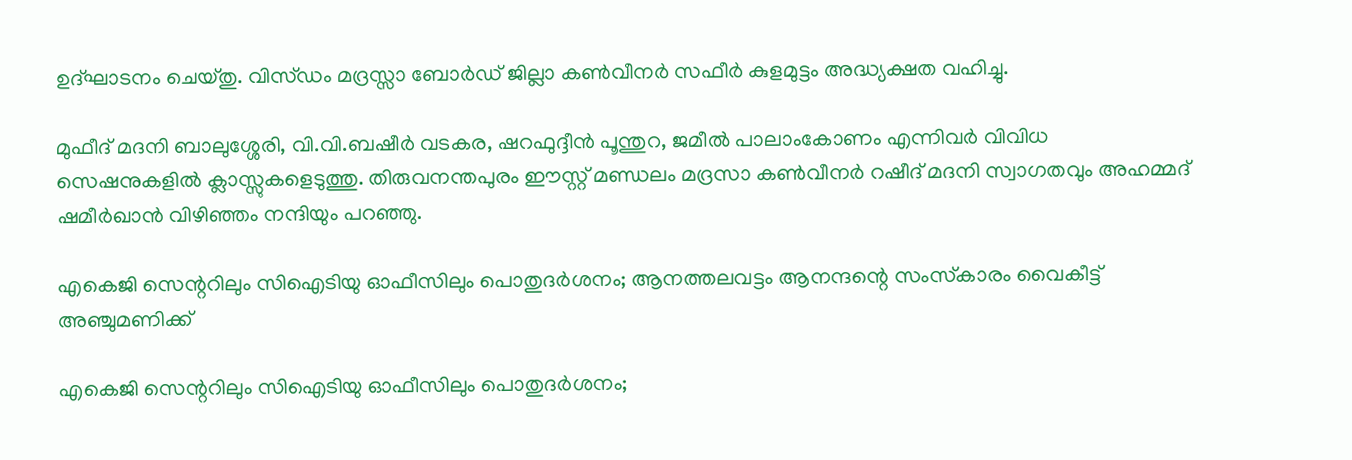ഉദ്ഘാടനം ചെയ്തു. വിസ്ഡം മദ്രസ്സാ ബോർഡ് ജില്ലാ കൺവീനർ സഫീർ കുളമുട്ടം അദ്ധ്യക്ഷത വഹിച്ചു.

മുഫീദ് മദനി ബാലുശ്ശേരി, വി.വി.ബഷീർ വടകര, ഷറഫുദ്ദീൻ പൂന്തുറ, ജമീൽ പാലാംകോണം എന്നിവർ വിവിധ സെഷനുകളിൽ ക്ലാസ്സുകളെടുത്തു. തിരുവനന്തപുരം ഈസ്റ്റ്‌ മണ്ഡലം മദ്രസാ കൺവീനർ റഷീദ് മദനി സ്വാഗതവും അഹമ്മദ് ഷമീർഖാൻ വിഴിഞ്ഞം നന്ദിയും പറഞ്ഞു.

എകെജി സെന്ററിലും സിഐടിയു ഓഫീസിലും പൊതുദര്‍ശനം; ആനത്തലവട്ടം ആനന്ദന്റെ സംസ്‌കാരം വൈകീട്ട് അഞ്ചുമണിക്ക്

എകെജി സെന്ററിലും സിഐടിയു ഓഫീസിലും പൊതുദര്‍ശനം;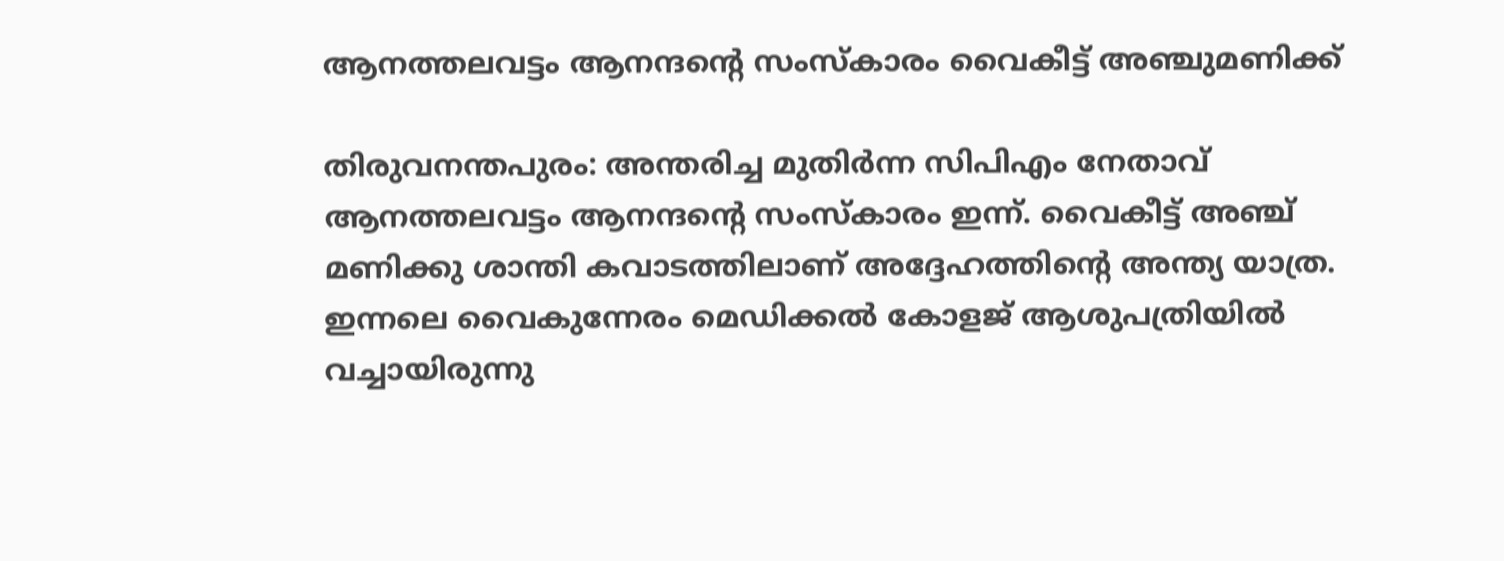ആനത്തലവട്ടം ആനന്ദന്റെ സംസ്‌കാരം വൈകീട്ട് അഞ്ചുമണിക്ക്

തിരുവനന്തപുരം: അന്തരിച്ച മുതിര്‍ന്ന സിപിഎം നേതാവ് ആനത്തലവട്ടം ആനന്ദന്റെ സംസ്‌കാരം ഇന്ന്. വൈകീട്ട് അഞ്ച് മണിക്കു ശാന്തി കവാടത്തിലാണ് അദ്ദേഹത്തിന്റെ അന്ത്യ യാത്ര. ഇന്നലെ വൈകുന്നേരം മെഡിക്കല്‍ കോളജ് ആശുപത്രിയില്‍ വച്ചായിരുന്നു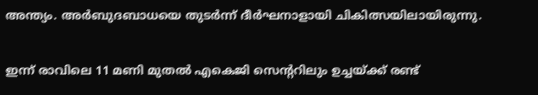അന്ത്യം. അര്‍ബുദബാധയെ തുടര്‍ന്ന് ദീര്‍ഘനാളായി ചികിത്സയിലായിരുന്നു.

ഇന്ന് രാവിലെ 11 മണി മുതല്‍ എകെജി സെന്ററിലും ഉച്ചയ്ക്ക് രണ്ട്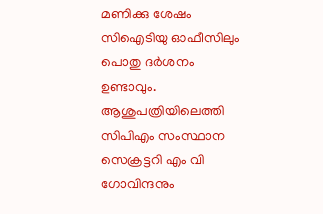മണിക്കു ശേഷം സിഐടിയു ഓഫീസിലും പൊതു ദര്‍ശനം ഉണ്ടാവും. ആശുപത്രിയിലെത്തി സിപിഎം സംസ്ഥാന സെക്രട്ടറി എം വി ഗോവിന്ദനും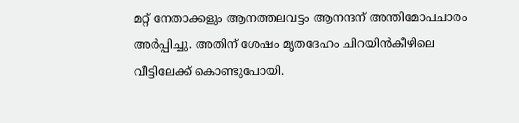മറ്റ് നേതാക്കളും ആനത്തലവട്ടം ആനന്ദന് അന്തിമോപചാരം അര്‍പ്പിച്ചു. അതിന് ശേഷം മൃതദേഹം ചിറയിന്‍കീഴിലെ വീട്ടിലേക്ക് കൊണ്ടുപോയി.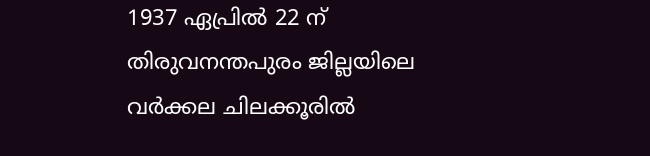1937 ഏപ്രില്‍ 22 ന് തിരുവനന്തപുരം ജില്ലയിലെ വര്‍ക്കല ചിലക്കൂരില്‍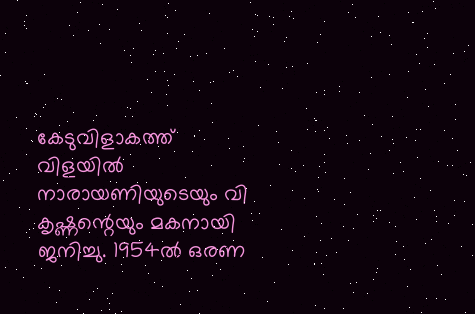കേടുവിളാകത്ത് വിളയില്‍ നാരായണിയുടെയും വി കൃഷ്ണന്റെയും മകനായി ജനിച്ചു. 1954ല്‍ ഒരണ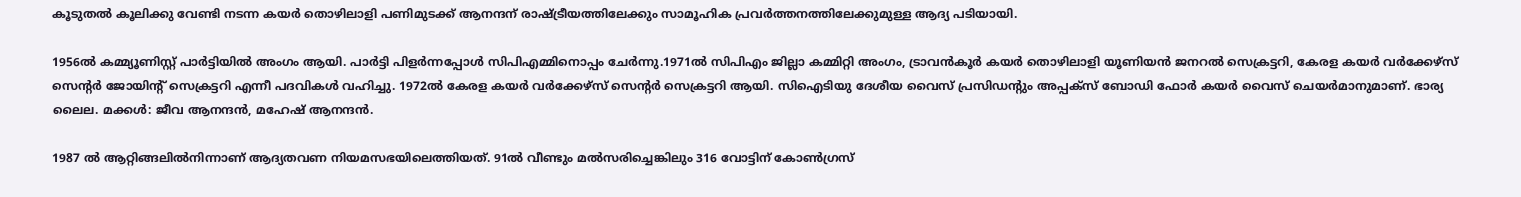കൂടുതല്‍ കൂലിക്കു വേണ്ടി നടന്ന കയര്‍ തൊഴിലാളി പണിമുടക്ക് ആനന്ദന് രാഷ്ട്രീയത്തിലേക്കും സാമൂഹിക പ്രവര്‍ത്തനത്തിലേക്കുമുള്ള ആദ്യ പടിയായി.

1956ല്‍ കമ്മ്യൂണിസ്റ്റ് പാര്‍ട്ടിയില്‍ അംഗം ആയി. പാര്‍ട്ടി പിളര്‍ന്നപ്പോള്‍ സിപിഎമ്മിനൊപ്പം ചേര്‍ന്നു.1971ല്‍ സിപിഎം ജില്ലാ കമ്മിറ്റി അംഗം, ട്രാവന്‍കൂര്‍ കയര്‍ തൊഴിലാളി യൂണിയന്‍ ജനറല്‍ സെക്രട്ടറി, കേരള കയര്‍ വര്‍ക്കേഴ്സ് സെന്റര്‍ ജോയിന്റ് സെക്രട്ടറി എന്നീ പദവികള്‍ വഹിച്ചു. 1972ല്‍ കേരള കയര്‍ വര്‍ക്കേഴ്സ് സെന്റര്‍ സെക്രട്ടറി ആയി. സിഐടിയു ദേശീയ വൈസ് പ്രസിഡന്റും അപ്പക്‌സ് ബോഡി ഫോര്‍ കയര്‍ വൈസ് ചെയര്‍മാനുമാണ്. ഭാര്യ ലൈല. മക്കള്‍: ജീവ ആനന്ദന്‍, മഹേഷ് ആനന്ദന്‍.

1987 ല്‍ ആറ്റിങ്ങലില്‍നിന്നാണ് ആദ്യതവണ നിയമസഭയിലെത്തിയത്. 91ല്‍ വീണ്ടും മല്‍സരിച്ചെങ്കിലും 316 വോട്ടിന് കോണ്‍ഗ്രസ്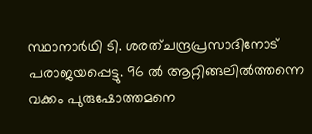സ്ഥാനാര്‍ഥി ടി. ശരത്ചന്ദ്രപ്രസാദിനോട് പരാജയപ്പെട്ടു. 96 ല്‍ ആറ്റിങ്ങലില്‍ത്തന്നെ വക്കം പുരുഷോത്തമനെ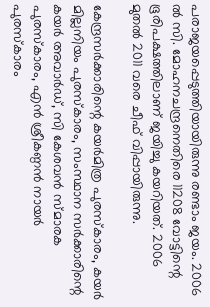പരാജയപ്പെടുത്തിയായിരുന്നു രണ്ടാം ജയം. 2006 ല്‍ സി. മോഹനചന്ദ്രനെതിരെ 11208 വോട്ടിന്റെ ഭൂരിപക്ഷത്തിലാണ് ജയിച്ചു കയറിയത്. 2006 മുതല്‍ 2011 വരെ ചീഫ് വിപ്പായിരുന്നു.

കേന്ദ്രസര്‍ക്കാരിന്റെ കയര്‍മിത്ര പുരസ്‌കാരം, കയര്‍ മില്ലനിയം പുരസ്‌കാരം, സംസ്ഥാന സര്‍ക്കാരിന്റെ കയര്‍ അവാര്‍ഡ്, സി കേശവന്‍ സ്മാരക പുരസ്‌കാരം, എന്‍ ശ്രീകണ്ഠന്‍ നായര്‍ പുരസ്‌കാരം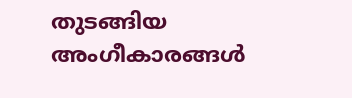തുടങ്ങിയ അംഗീകാരങ്ങള്‍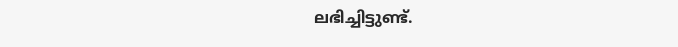ലഭിച്ചിട്ടുണ്ട്.